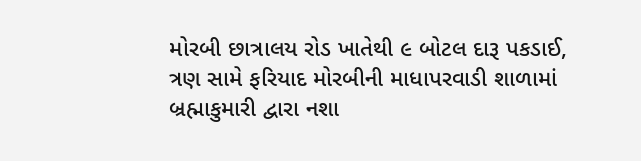મોરબી છાત્રાલય રોડ ખાતેથી ૯ બોટલ દારૂ પકડાઈ, ત્રણ સામે ફરિયાદ મોરબીની માધાપરવાડી શાળામાં બ્રહ્માકુમારી દ્વારા નશા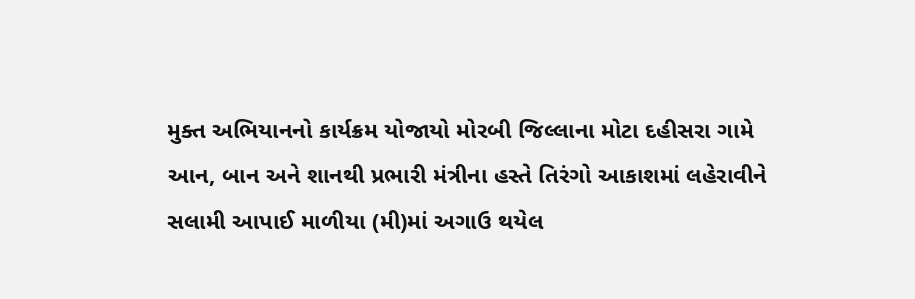મુક્ત અભિયાનનો કાર્યક્રમ યોજાયો મોરબી જિલ્લાના મોટા દહીસરા ગામે આન, બાન અને શાનથી પ્રભારી મંત્રીના હસ્તે તિરંગો આકાશમાં લહેરાવીને સલામી આપાઈ માળીયા (મી)માં અગાઉ થયેલ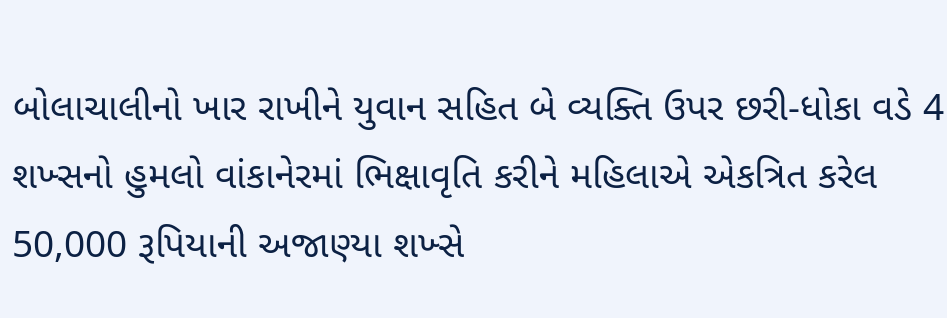બોલાચાલીનો ખાર રાખીને યુવાન સહિત બે વ્યક્તિ ઉપર છરી-ધોકા વડે 4 શખ્સનો હુમલો વાંકાનેરમાં ભિક્ષાવૃતિ કરીને મહિલાએ એકત્રિત કરેલ 50,000 રૂપિયાની અજાણ્યા શખ્સે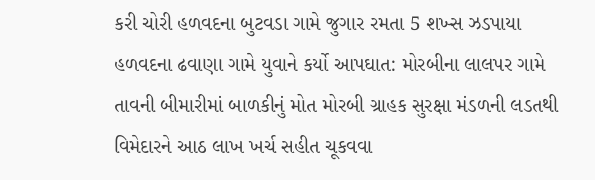કરી ચોરી હળવદના બુટવડા ગામે જુગાર રમતા 5 શખ્સ ઝડપાયા હળવદના ઢવાણા ગામે યુવાને કર્યો આપઘાત: મોરબીના લાલપર ગામે તાવની બીમારીમાં બાળકીનું મોત મોરબી ગ્રાહક સુરક્ષા મંડળની લડતથી વિમેદારને આઠ લાખ ખર્ચ સહીત ચૂકવવા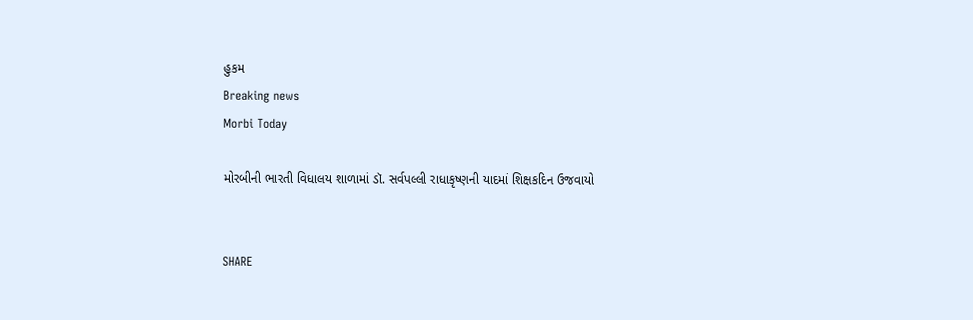હુકમ
Breaking news
Morbi Today

મોરબીની ભારતી વિધાલય શાળામાં ડૉ. સર્વપલ્લી રાધાકૃષ્ણની યાદમાં શિક્ષકદિન ઉજવાયો


SHARE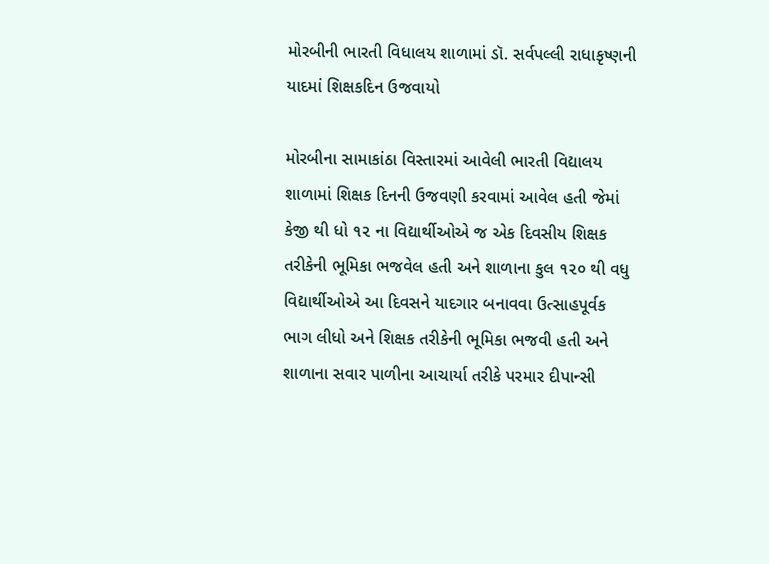મોરબીની ભારતી વિધાલય શાળામાં ડૉ. સર્વપલ્લી રાધાકૃષ્ણની યાદમાં શિક્ષકદિન ઉજવાયો

મોરબીના સામાકાંઠા વિસ્તારમાં આવેલી ભારતી વિદ્યાલય શાળામાં શિક્ષક દિનની ઉજવણી કરવામાં આવેલ હતી જેમાં કેજી થી ધો ૧૨ ના વિદ્યાર્થીઓએ જ એક દિવસીય શિક્ષક તરીકેની ભૂમિકા ભજવેલ હતી અને શાળાના કુલ ૧૨૦ થી વધુ વિદ્યાર્થીઓએ આ દિવસને યાદગાર બનાવવા ઉત્સાહપૂર્વક ભાગ લીધો અને શિક્ષક તરીકેની ભૂમિકા ભજવી હતી અને શાળાના સવાર પાળીના આચાર્યા તરીકે પરમાર દીપાન્સી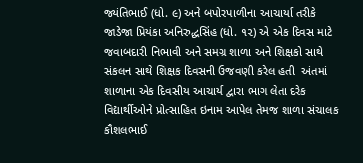જ્યંતિભાઈ (ધો. ૯) અને બપોરપાળીના આચાર્યા તરીકે જાડેજા પ્રિયંકા અનિરુદ્ધસિંહ (ધો. ૧૨) એ એક દિવસ માટે જવાબદારી નિભાવી અને સમગ્ર શાળા અને શિક્ષકો સાથે સંકલન સાથે શિક્ષક દિવસની ઉજવણી કરેલ હતી  અંતમાં શાળાના એક દિવસીય આચાર્ય દ્વારા ભાગ લેતા દરેક વિદ્યાર્થીઓને પ્રોત્સાહિત ઇનામ આપેલ તેમજ શાળા સંચાલક કૌશલભાઈ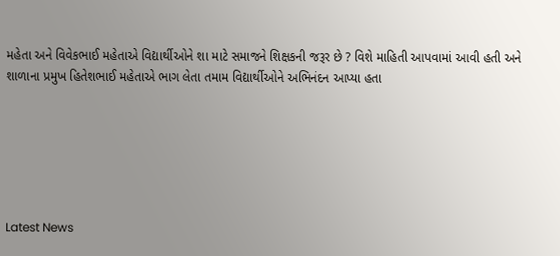મહેતા અને વિવેકભાઈ મહેતાએ વિદ્યાર્થીઓને શા માટે સમાજને શિક્ષકની જરૂર છે ? વિશે માહિતી આપવામાં આવી હતી અને શાળાના પ્રમુખ હિતેશભાઈ મહેતાએ ભાગ લેતા તમામ વિદ્યાર્થીઓને અભિનંદન આપ્યા હતા






Latest News